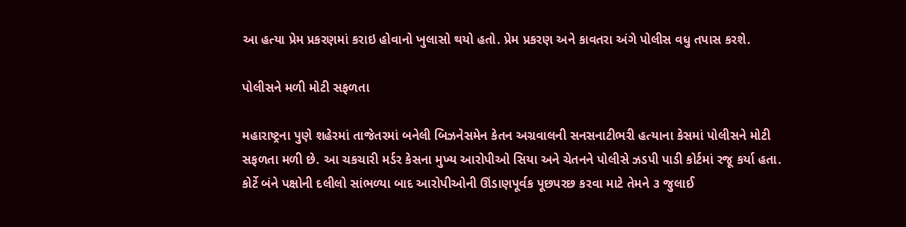આ હત્યા પ્રેમ પ્રકરણમાં કરાઇ હોવાનો ખુલાસો થયો હતો. પ્રેમ પ્રકરણ અને કાવતરા અંગે પોલીસ વધુ તપાસ કરશે.

પોલીસને મળી મોટી સફળતા

મહારાષ્ટ્રના પુણે શહેરમાં તાજેતરમાં બનેલી બિઝનેસમેન કેતન અગ્રવાલની સનસનાટીભરી હત્યાના કેસમાં પોલીસને મોટી સફળતા મળી છે. આ ચકચારી મર્ડર કેસના મુખ્ય આરોપીઓ સિયા અને ચેતનને પોલીસે ઝડપી પાડી કોર્ટમાં રજૂ કર્યા હતા. કોર્ટે બંને પક્ષોની દલીલો સાંભળ્યા બાદ આરોપીઓની ઊંડાણપૂર્વક પૂછપરછ કરવા માટે તેમને ૩ જુલાઈ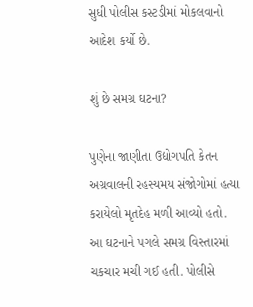સુધી પોલીસ કસ્ટડીમાં મોકલવાનો આદેશ કર્યો છે.

શું છે સમગ્ર ઘટના?

પુણેના જાણીતા ઉદ્યોગપતિ કેતન અગ્રવાલની રહસ્યમય સંજોગોમાં હત્યા કરાયેલો મૃતદેહ મળી આવ્યો હતો. આ ઘટનાને પગલે સમગ્ર વિસ્તારમાં ચકચાર મચી ગઈ હતી. પોલીસે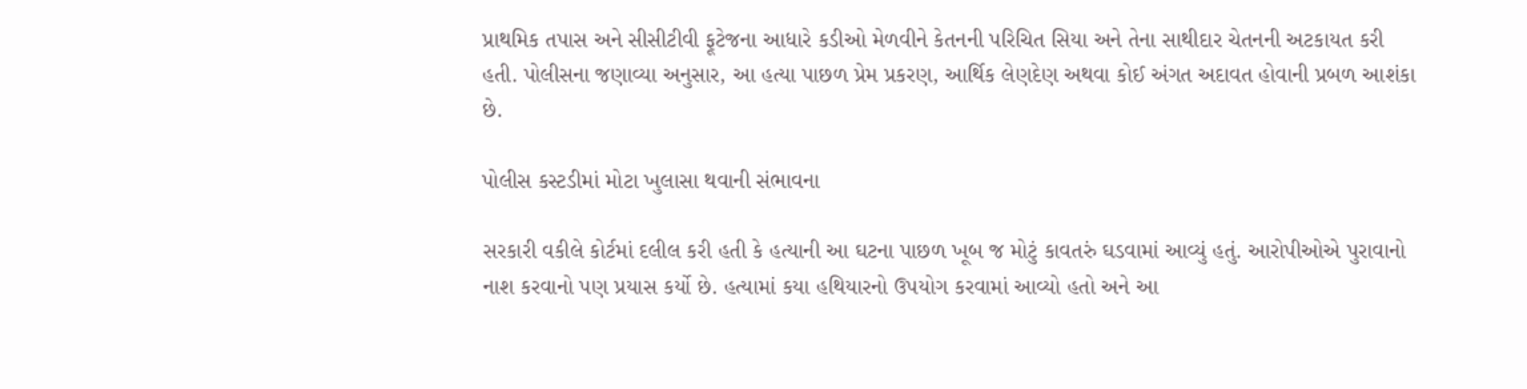પ્રાથમિક તપાસ અને સીસીટીવી ફૂટેજના આધારે કડીઓ મેળવીને કેતનની પરિચિત સિયા અને તેના સાથીદાર ચેતનની અટકાયત કરી હતી. પોલીસના જણાવ્યા અનુસાર, આ હત્યા પાછળ પ્રેમ પ્રકરણ, આર્થિક લેણદેણ અથવા કોઈ અંગત અદાવત હોવાની પ્રબળ આશંકા છે.

પોલીસ કસ્ટડીમાં મોટા ખુલાસા થવાની સંભાવના

સરકારી વકીલે કોર્ટમાં દલીલ કરી હતી કે હત્યાની આ ઘટના પાછળ ખૂબ જ મોટું કાવતરું ઘડવામાં આવ્યું હતું. આરોપીઓએ પુરાવાનો નાશ કરવાનો પણ પ્રયાસ કર્યો છે. હત્યામાં કયા હથિયારનો ઉપયોગ કરવામાં આવ્યો હતો અને આ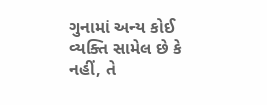ગુનામાં અન્ય કોઈ વ્યક્તિ સામેલ છે કે નહીં, તે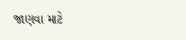જાણવા માટે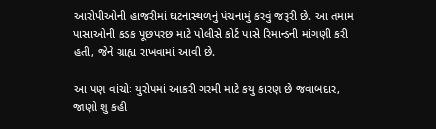આરોપીઓની હાજરીમાં ઘટનાસ્થળનું પંચનામું કરવું જરૂરી છે. આ તમામ પાસાઓની કડક પૂછપરછ માટે પોલીસે કોર્ટ પાસે રિમાન્ડની માંગણી કરી હતી, જેને ગ્રાહ્ય રાખવામાં આવી છે.

આ પણ વાંચોઃ યુરોપમાં આકરી ગરમી માટે કયુ કારણ છે જવાબદાર, જાણો શુ કહી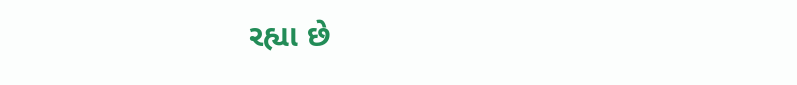રહ્યા છે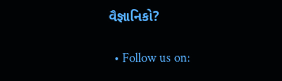વૈજ્ઞાનિકો?

  • Follow us on: